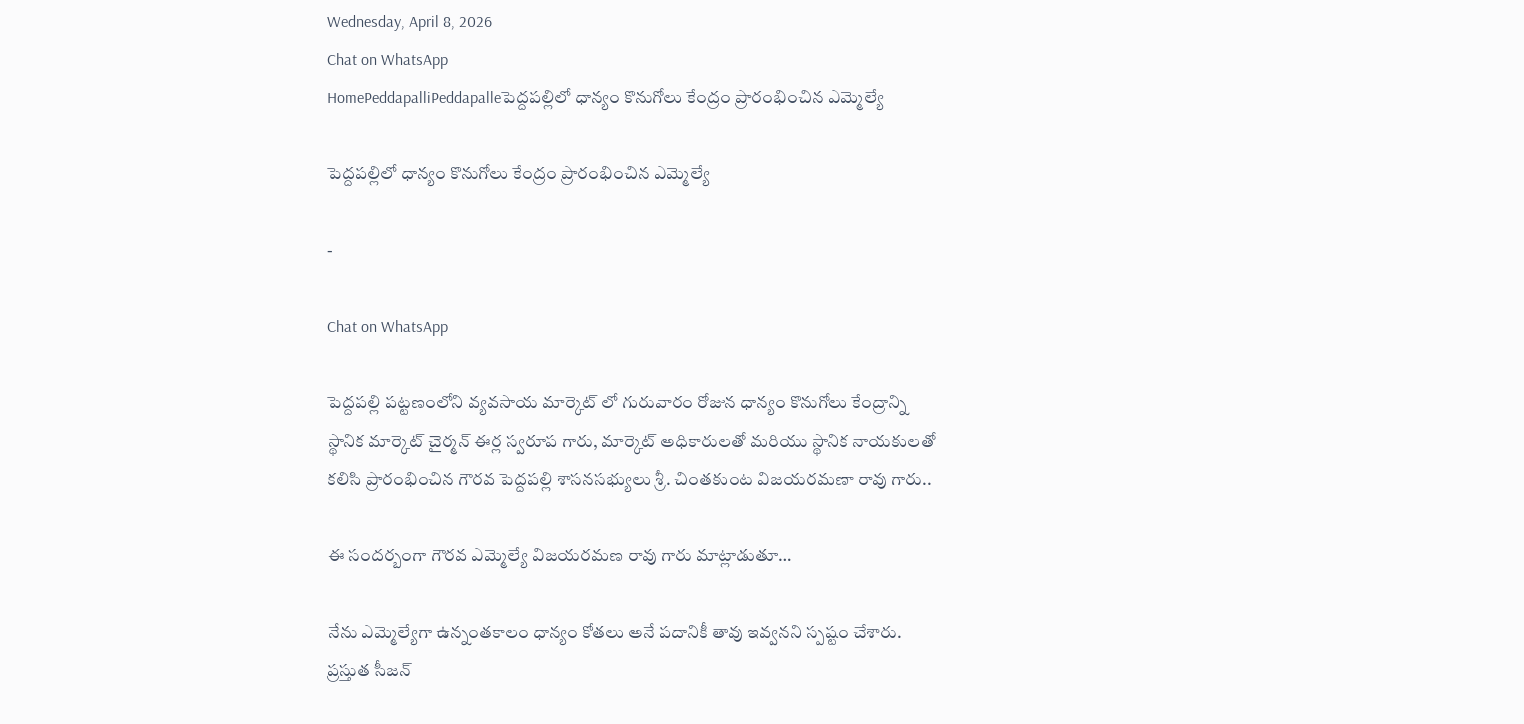Wednesday, April 8, 2026
Chat on WhatsApp
HomePeddapalliPeddapalleపెద్దపల్లిలో ధాన్యం కొనుగోలు కేంద్రం ప్రారంభించిన ఎమ్మెల్యే

పెద్దపల్లిలో ధాన్యం కొనుగోలు కేంద్రం ప్రారంభించిన ఎమ్మెల్యే

-

Chat on WhatsApp

పెద్దపల్లి పట్టణంలోని వ్యవసాయ మార్కెట్ లో గురువారం రోజున ధాన్యం కొనుగోలు కేంద్రాన్ని స్థానిక మార్కెట్ చైర్మన్ ఈర్ల స్వరూప గారు, మార్కెట్ అధికారులతో మరియు స్థానిక నాయకులతో కలిసి ప్రారంభించిన గౌరవ పెద్దపల్లి శాసనసభ్యులు శ్రీ. చింతకుంట విజయరమణా రావు గారు..

ఈ సందర్బంగా గౌరవ ఎమ్మెల్యే విజయరమణ రావు గారు మాట్లాడుతూ…

నేను ఎమ్మెల్యేగా ఉన్నంతకాలం ధాన్యం కోతలు అనే పదానికీ తావు ఇవ్వనని స్పష్టం చేశారు. ప్రస్తుత సీజన్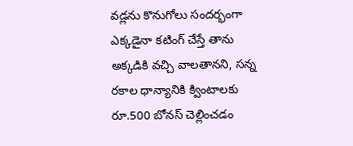వడ్లను కొనుగోలు సందర్భంగా ఎక్కడైనా కటింగ్ చేస్తే తాను అక్కడికి వచ్చి వాలతానని, సన్న రకాల ధాన్యానికి క్వింటాలకు రూ.500 బోనస్ చెల్లించడం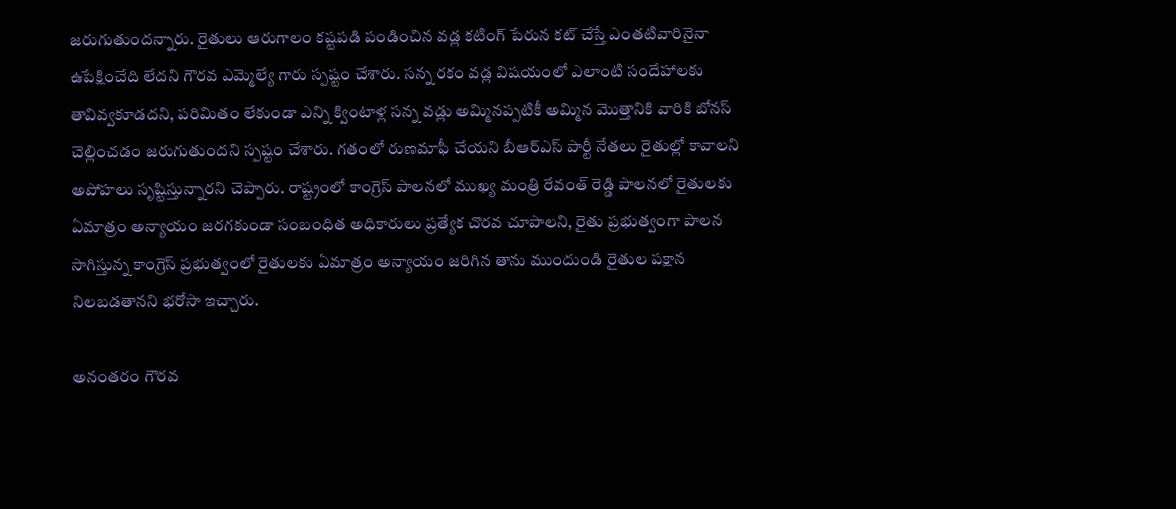జరుగుతుందన్నారు. రైతులు ఆరుగాలం కష్టపడి పండించిన వడ్ల కటింగ్ పేరున కట్ చేస్తే ఎంతటివారినైనా ఉపేక్షించేది లేదని గౌరవ ఎమ్మెల్యే గారు స్పష్టం చేశారు. సన్న రకం వడ్ల విషయంలో ఎలాంటి సందేహాలకు తావివ్వకూడదని, పరిమితం లేకుండా ఎన్ని క్వింటాళ్ల సన్న వడ్లు అమ్మినప్పటికీ అమ్మిన మొత్తానికి వారికి బోనస్ చెల్లించడం జరుగుతుందని స్పష్టం చేశారు. గతంలో రుణమాఫీ చేయని బీఆర్ఎస్ పార్టీ నేతలు రైతుల్లో కావాలని అపోహలు సృష్టిస్తున్నారని చెప్పారు. రాష్ట్రంలో కాంగ్రెస్ పాలనలో ముఖ్య మంత్రి రేవంత్ రెడ్డి పాలనలో రైతులకు ఏమాత్రం అన్యాయం జరగకుండా సంబంధిత అధికారులు ప్రత్యేక చొరవ చూపాలని, రైతు ప్రభుత్వంగా పాలన సాగిస్తున్న కాంగ్రెస్ ప్రభుత్వంలో రైతులకు ఏమాత్రం అన్యాయం జరిగిన తాను ముందుండి రైతుల పక్షాన నిలబడతానని భరోసా ఇచ్చారు.

అనంతరం గౌరవ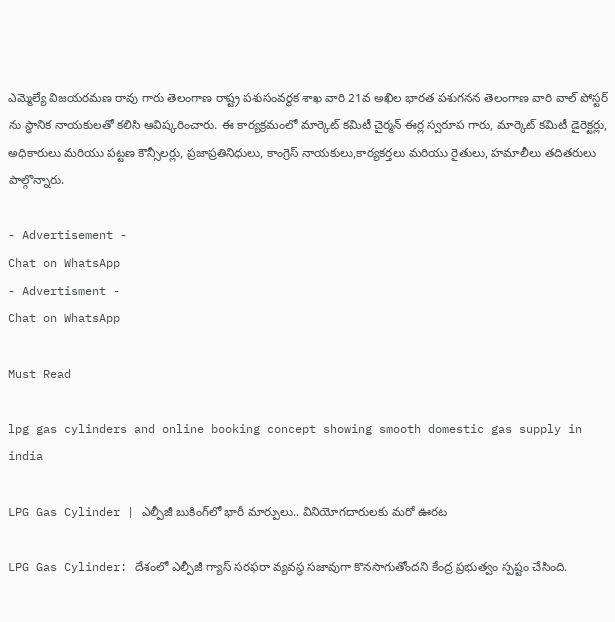ఎమ్మెల్యే విజయరమణ రావు గారు తెలంగాణ రాష్ట్ర పశుసంవర్థక శాఖ వారి 21వ అఖిల భారత పశుగనన తెలంగాణ వారి వాల్ పోస్టర్ ను స్థానిక నాయకులతో కలిసి ఆవిష్కరించారు. ఈ కార్యక్రమంలో మార్కెట్ కమిటీ చైర్మన్ ఈర్ల స్వరూప గారు, మార్కెట్ కమిటీ డైరెక్టర్లు, అధికారులు మరియు పట్టణ కౌన్సీలర్లు, ప్రజాప్రతినిధులు, కాంగ్రెస్ నాయకులు,కార్యకర్తలు మరియు రైతులు, హమాలీలు తదితరులు పాల్గొన్నారు.

- Advertisement -
Chat on WhatsApp
- Advertisment -
Chat on WhatsApp

Must Read

lpg gas cylinders and online booking concept showing smooth domestic gas supply in india

LPG Gas Cylinder | ఎల్పీజీ బుకింగ్‌లో భారీ మార్పులు.. వినియోగదారులకు మరో ఊరట

LPG Gas Cylinder: దేశంలో ఎల్పీజీ గ్యాస్ సరఫరా వ్యవస్థ సజావుగా కొనసాగుతోందని కేంద్ర ప్రభుత్వం స్పష్టం చేసింది.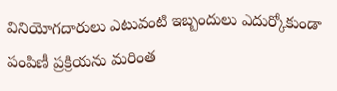వినియోగదారులు ఎటువంటి ఇబ్బందులు ఎదుర్కోకుండా పంపిణీ ప్రక్రియను మరింత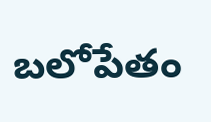బలోపేతం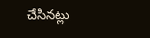చేసినట్లు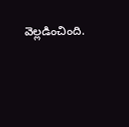వెల్లడించింది.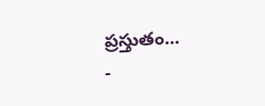ప్రస్తుతం...
-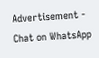Advertisement -
Chat on WhatsApp